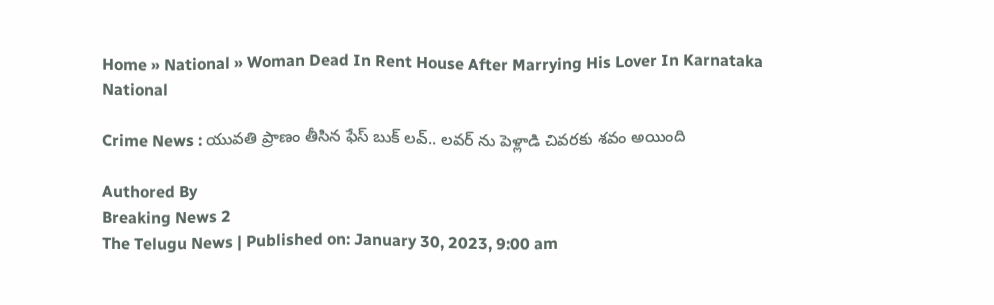Home » National » Woman Dead In Rent House After Marrying His Lover In Karnataka
National

Crime News : యువతి ప్రాణం తీసిన ఫేస్ బుక్ లవ్.. లవర్ ను పెళ్లాడి చివరకు శవం అయింది

Authored By
Breaking News 2
The Telugu News | Published on: January 30, 2023, 9:00 am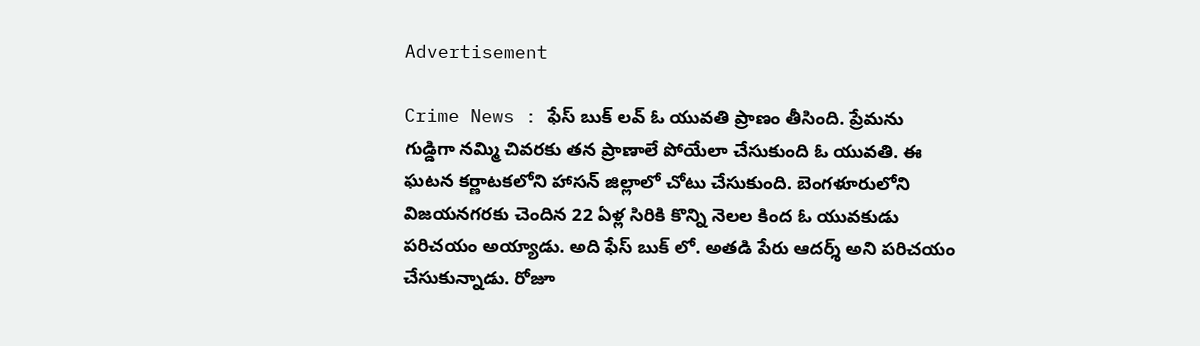Advertisement

Crime News : ఫేస్ బుక్ లవ్ ఓ యువతి ప్రాణం తీసింది. ప్రేమను గుడ్డిగా నమ్మి చివరకు తన ప్రాణాలే పోయేలా చేసుకుంది ఓ యువతి. ఈ ఘటన కర్ణాటకలోని హాసన్ జిల్లాలో చోటు చేసుకుంది. బెంగళూరులోని విజయనగరకు చెందిన 22 ఏళ్ల సిరికి కొన్ని నెలల కింద ఓ యువకుడు పరిచయం అయ్యాడు. అది ఫేస్ బుక్ లో. అతడి పేరు ఆదర్శ్ అని పరిచయం చేసుకున్నాడు. రోజూ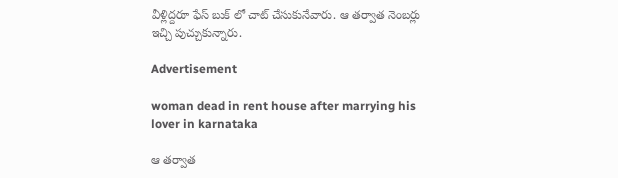వీళ్లిద్దరూ ఫేస్ బుక్ లో చాట్ చేసుకునేవారు. ఆ తర్వాత నెంబర్లు ఇచ్చి పుచ్చుకున్నారు.

Advertisement

woman dead in rent house after marrying his lover in karnataka

ఆ తర్వాత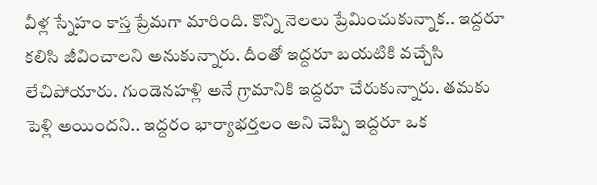వీళ్ల స్నేహం కాస్త ప్రేమగా మారింది. కొన్ని నెలలు ప్రేమించుకున్నాక.. ఇద్దరూ కలిసి జీవించాలని అనుకున్నారు. దీంతో ఇద్దరూ బయటికి వచ్చేసి లేచిపోయారు. గుండెనహళ్లి అనే గ్రామానికి ఇద్దరూ చేరుకున్నారు. తమకు పెళ్లి అయిందని.. ఇద్దరం భార్యాభర్తలం అని చెప్పి ఇద్దరూ ఒక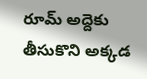రూమ్ అద్దెకు తీసుకొని అక్కడ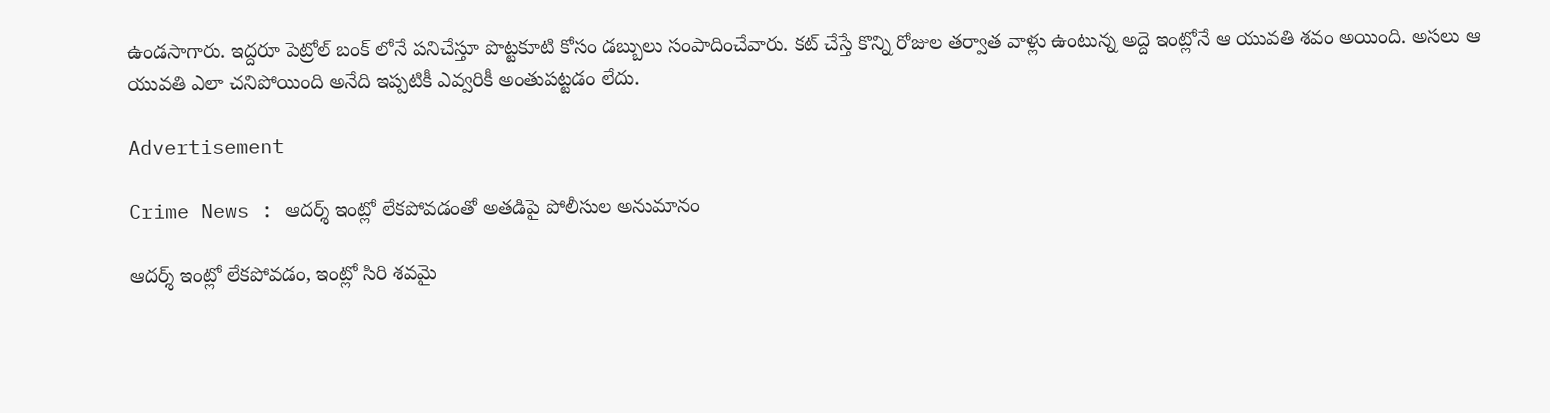ఉండసాగారు. ఇద్దరూ పెట్రోల్ బంక్ లోనే పనిచేస్తూ పొట్టకూటి కోసం డబ్బులు సంపాదించేవారు. కట్ చేస్తే కొన్ని రోజుల తర్వాత వాళ్లు ఉంటున్న అద్దె ఇంట్లోనే ఆ యువతి శవం అయింది. అసలు ఆ యువతి ఎలా చనిపోయింది అనేది ఇప్పటికీ ఎవ్వరికీ అంతుపట్టడం లేదు.

Advertisement

Crime News : ఆదర్శ్ ఇంట్లో లేకపోవడంతో అతడిపై పోలీసుల అనుమానం

ఆదర్శ్ ఇంట్లో లేకపోవడం, ఇంట్లో సిరి శవమై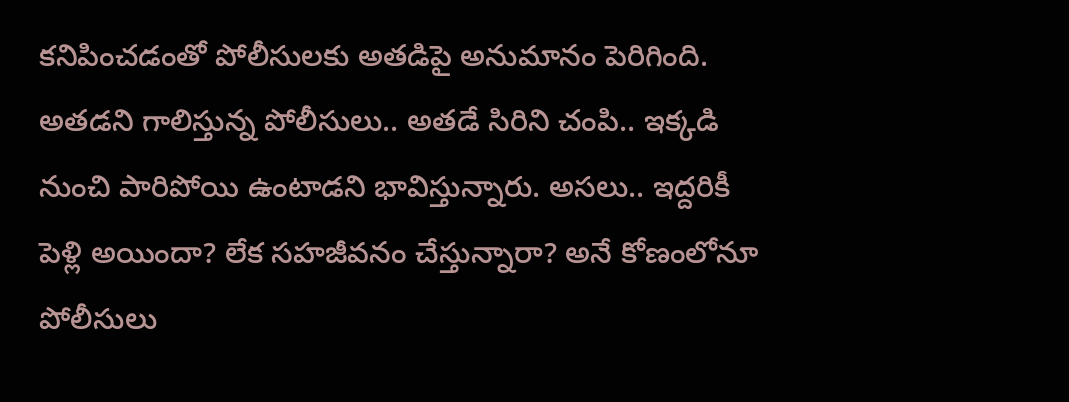కనిపించడంతో పోలీసులకు అతడిపై అనుమానం పెరిగింది. అతడని గాలిస్తున్న పోలీసులు.. అతడే సిరిని చంపి.. ఇక్కడి నుంచి పారిపోయి ఉంటాడని భావిస్తున్నారు. అసలు.. ఇద్దరికీ పెళ్లి అయిందా? లేక సహజీవనం చేస్తున్నారా? అనే కోణంలోనూ పోలీసులు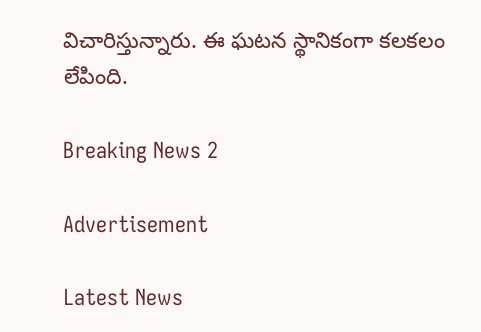విచారిస్తున్నారు. ఈ ఘటన స్థానికంగా కలకలం లేపింది.

Breaking News 2

Advertisement

Latest News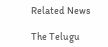Related News

The Telugu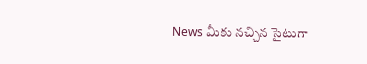News మీకు నచ్చిన సైటుగా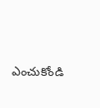ఎంచుకోండి